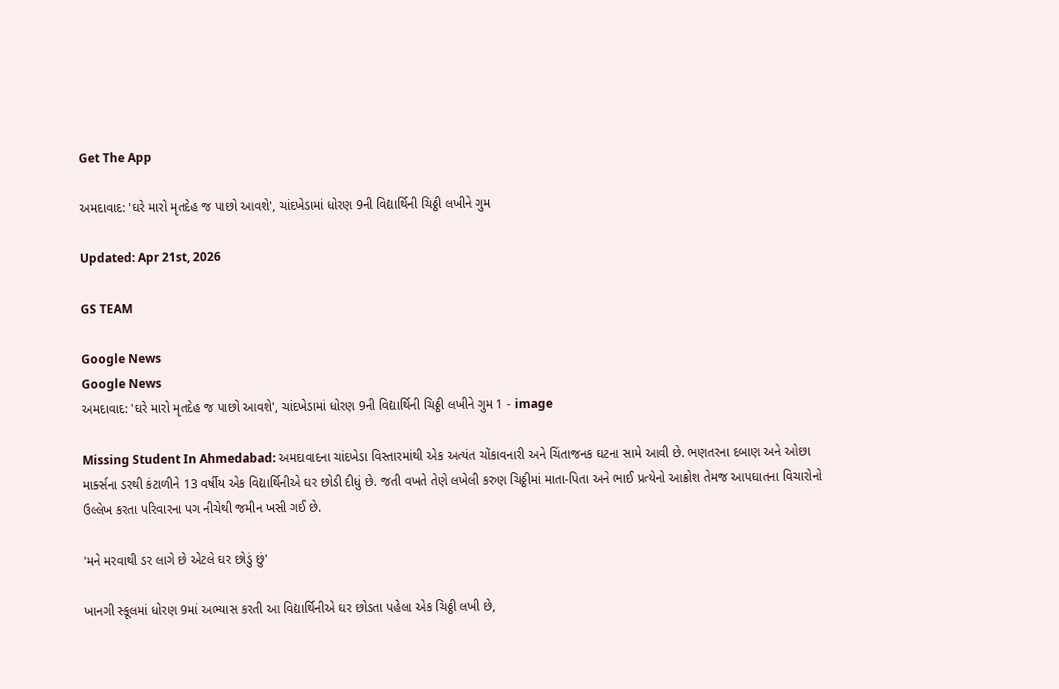Get The App

અમદાવાદ: 'ઘરે મારો મૃતદેહ જ પાછો આવશે', ચાંદખેડામાં ધોરણ 9ની વિદ્યાર્થિની ચિઠ્ઠી લખીને ગુમ

Updated: Apr 21st, 2026

GS TEAM

Google News
Google News
અમદાવાદ: 'ઘરે મારો મૃતદેહ જ પાછો આવશે', ચાંદખેડામાં ધોરણ 9ની વિદ્યાર્થિની ચિઠ્ઠી લખીને ગુમ 1 - image

Missing Student In Ahmedabad: અમદાવાદના ચાંદખેડા વિસ્તારમાંથી એક અત્યંત ચોંકાવનારી અને ચિંતાજનક ઘટના સામે આવી છે. ભણતરના દબાણ અને ઓછા માર્ક્સના ડરથી કંટાળીને 13 વર્ષીય એક વિદ્યાર્થિનીએ ઘર છોડી દીધું છે. જતી વખતે તેણે લખેલી કરુણ ચિઠ્ઠીમાં માતા-પિતા અને ભાઈ પ્રત્યેનો આક્રોશ તેમજ આપઘાતના વિચારોનો ઉલ્લેખ કરતા પરિવારના પગ નીચેથી જમીન ખસી ગઈ છે.

'મને મરવાથી ડર લાગે છે એટલે ઘર છોડું છું'

ખાનગી સ્કૂલમાં ધોરણ 9માં અભ્યાસ કરતી આ વિદ્યાર્થિનીએ ઘર છોડતા પહેલા એક ચિઠ્ઠી લખી છે,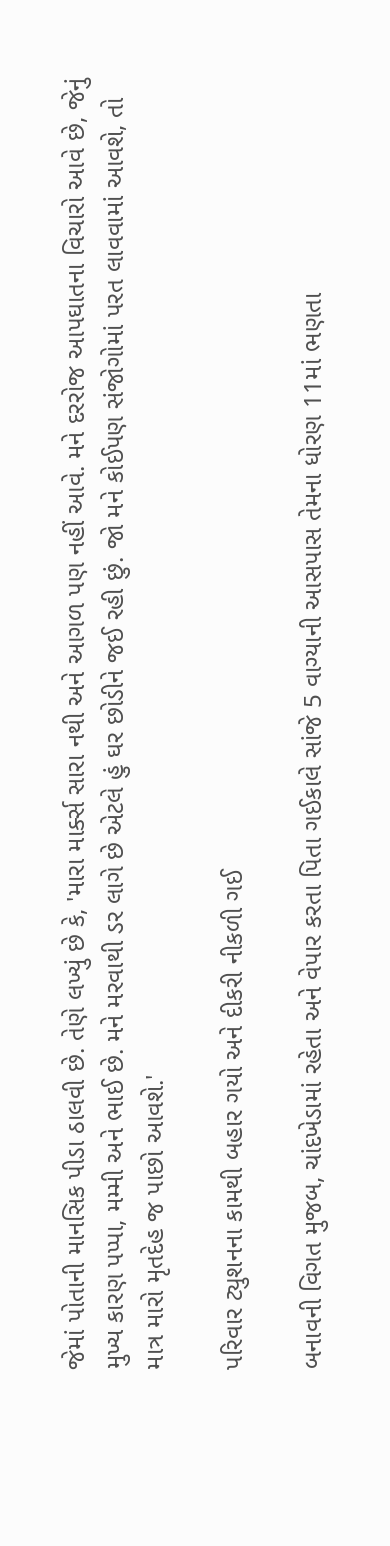જેમાં પોતાની માનસિક પીડા ઠાલવી છે. તેણે લખ્યું છે કે, 'મારા માર્ક્સ સારા નથી અને આગળ પણ નહીં આવે. મને દરરોજ આપઘાતના વિચારો આવે છે, જેનું મુખ્ય કારણ પપ્પા, મમ્મી અને ભાઈ છે. મને મરવાથી ડર લાગે છે એટલે હું ઘર છોડીને જઈ રહી છું. જો મને કોઈપણ સંજોગોમાં પરત લાવવામાં આવશે, તો માત્ર મારો મૃતદેહ જ પાછો આવશે.'

પરિવાર ટ્યુશનના કામથી બહાર ગયો અને દીકરી નીકળી ગઈ

બનાવની વિગત મુજબ, ચાંદખેડામાં રહેતા અને વેપાર કરતા પિતા ગઈકાલે સાંજે 5 વાગ્યાની આસપાસ તેમના ધોરણ 11માં ભણતા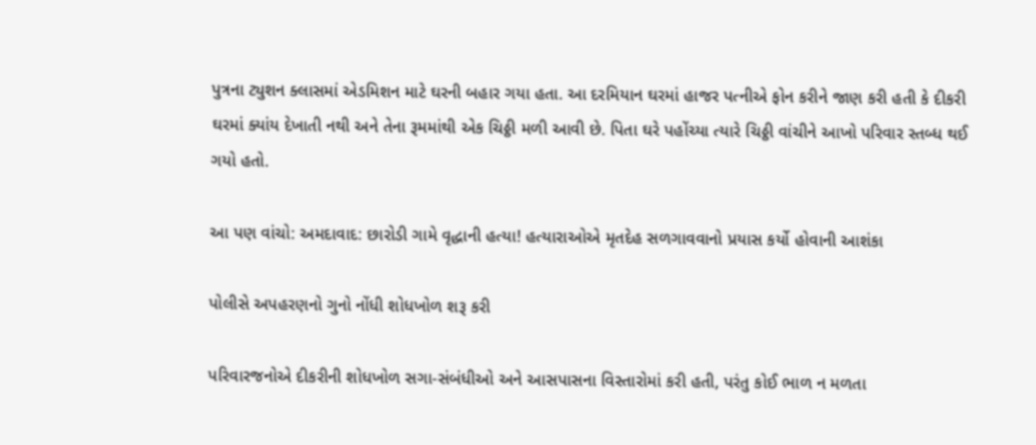પુત્રના ટ્યુશન ક્લાસમાં એડમિશન માટે ઘરની બહાર ગયા હતા. આ દરમિયાન ઘરમાં હાજર પત્નીએ ફોન કરીને જાણ કરી હતી કે દીકરી ઘરમાં ક્યાંય દેખાતી નથી અને તેના રૂમમાંથી એક ચિઠ્ઠી મળી આવી છે. પિતા ઘરે પહોંચ્યા ત્યારે ચિઠ્ઠી વાંચીને આખો પરિવાર સ્તબ્ધ થઈ ગયો હતો.

આ પણ વાંચો: અમદાવાદ: છારોડી ગામે વૃદ્ધાની હત્યા! હત્યારાઓએ મૃતદેહ સળગાવવાનો પ્રયાસ કર્યો હોવાની આશંકા

પોલીસે અપહરણનો ગુનો નોંધી શોધખોળ શરૂ કરી

પરિવારજનોએ દીકરીની શોધખોળ સગા-સંબંધીઓ અને આસપાસના વિસ્તારોમાં કરી હતી, પરંતુ કોઈ ભાળ ન મળતા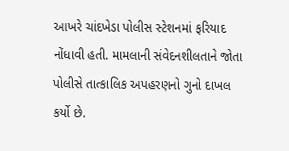આખરે ચાંદખેડા પોલીસ સ્ટેશનમાં ફરિયાદ નોંધાવી હતી. મામલાની સંવેદનશીલતાને જોતા પોલીસે તાત્કાલિક અપહરણનો ગુનો દાખલ કર્યો છે.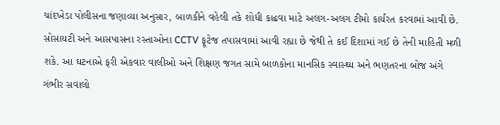ચાંદખેડા પોલીસના જણાવ્યા અનુસાર, બાળકીને વહેલી તકે શોધી કાઢવા માટે અલગ-અલગ ટીમો કાર્યરત કરવામાં આવી છે. સોસાયટી અને આસપાસના રસ્તાઓના CCTV ફૂટેજ તપાસવામાં આવી રહ્યા છે જેથી તે કઈ દિશામાં ગઈ છે તેની માહિતી મળી શકે. આ ઘટનાએ ફરી એકવાર વાલીઓ અને શિક્ષણ જગત સામે બાળકોના માનસિક સ્વાસ્થ્ય અને ભણતરના બોજ અંગે ગંભીર સવાલો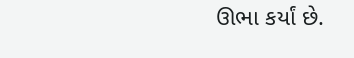ઊભા કર્યાં છે.